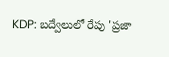KDP: బద్వేలులో రేపు 'ప్రజా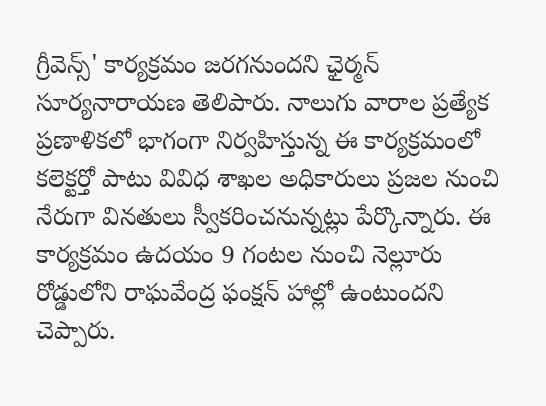గ్రీవెన్స్' కార్యక్రమం జరగనుందని ఛైర్మన్ సూర్యనారాయణ తెలిపారు. నాలుగు వారాల ప్రత్యేక ప్రణాళికలో భాగంగా నిర్వహిస్తున్న ఈ కార్యక్రమంలో కలెక్టర్తో పాటు వివిధ శాఖల అధికారులు ప్రజల నుంచి నేరుగా వినతులు స్వీకరించనున్నట్లు పేర్కొన్నారు. ఈ కార్యక్రమం ఉదయం 9 గంటల నుంచి నెల్లూరు రోడ్డులోని రాఘవేంద్ర ఫంక్షన్ హాల్లో ఉంటుందని చెప్పారు.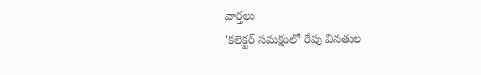వార్తలు
'కలెక్టర్ సమక్షంలో రేపు వినతుల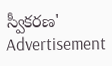స్వీకరణ'
Advertisement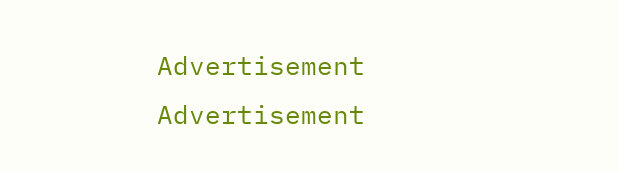Advertisement
Advertisement